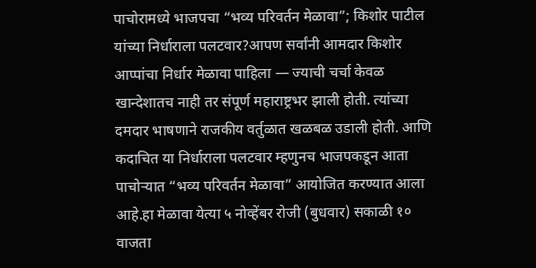पाचोरामध्ये भाजपचा “भव्य परिवर्तन मेळावा”; किशोर पाटील यांच्या निर्धाराला पलटवार?आपण सर्वांनी आमदार किशोर आप्पांचा निर्धार मेळावा पाहिला — ज्याची चर्चा केवळ खान्देशातच नाही तर संपूर्ण महाराष्ट्रभर झाली होती. त्यांच्या दमदार भाषणाने राजकीय वर्तुळात खळबळ उडाली होती. आणि कदाचित या निर्धाराला पलटवार म्हणुनच भाजपकडून आता पाचोऱ्यात “भव्य परिवर्तन मेळावा” आयोजित करण्यात आला आहे.हा मेळावा येत्या ५ नोव्हेंबर रोजी (बुधवार) सकाळी १० वाजता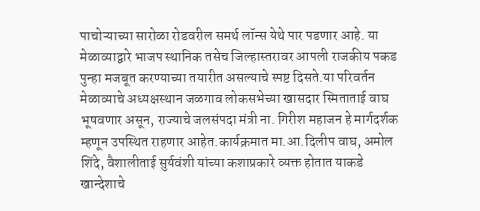पाचोऱ्याच्या सारोळा रोडवरील समर्थ लॉन्स येथे पार पडणार आहे. या मेळाव्याद्वारे भाजप स्थानिक तसेच जिल्हास्तरावर आपली राजकीय पकड पुन्हा मजबूत करण्याच्या तयारीत असल्याचे स्पष्ट दिसते.या परिवर्तन मेळाव्याचे अध्यक्षस्थान जळगाव लोकसभेच्या खासदार स्मिताताई वाघ भूषवणार असून, राज्याचे जलसंपदा मंत्री ना. गिरीश महाजन हे मार्गदर्शक म्हणून उपस्थित राहणार आहेत.कार्यक्रमात मा.आ.दिलीप वाघ, अमोल शिंदे, वैशालीताई सुर्यवंशी यांच्या कशाप्रकारे व्यक्त होतात याकडे खान्देशाचे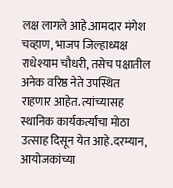लक्ष लागले आहे.आमदार मंगेश चव्हाण, भाजप जिल्हाध्यक्ष राधेश्याम चौधरी, तसेच पक्षातील अनेक वरिष्ठ नेते उपस्थित राहणार आहेत. त्यांच्यासह स्थानिक कार्यकर्त्यांचा मोठा उत्साह दिसून येत आहे.दरम्यान, आयोजकांच्या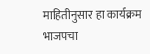माहितीनुसार हा कार्यक्रम भाजपचा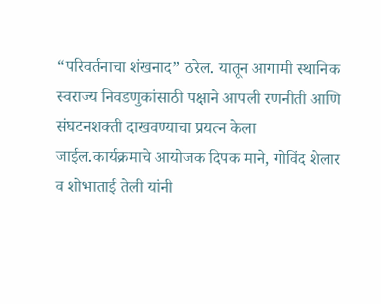“परिवर्तनाचा शंखनाद” ठरेल. यातून आगामी स्थानिक स्वराज्य निवडणुकांसाठी पक्षाने आपली रणनीती आणि संघटनशक्ती दाखवण्याचा प्रयत्न केला जाईल.कार्यक्रमाचे आयोजक दिपक माने, गोविंद शेलार व शोभाताई तेली यांनी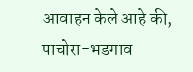आवाहन केले आहे की, पाचोरा-भडगाव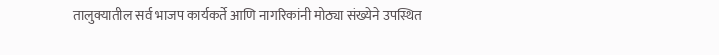तालुक्यातील सर्व भाजप कार्यकर्ते आणि नागरिकांनी मोठ्या संख्येने उपस्थित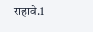राहावे.1